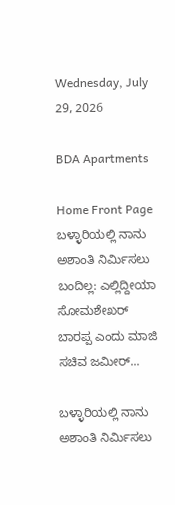Wednesday, July 29, 2026

BDA Apartments

Home Front Page ಬಳ್ಳಾರಿಯಲ್ಲಿ ನಾನು ಅಶಾಂತಿ ನಿರ್ಮಿಸಲು ಬಂದಿಲ್ಲ: ಎಲ್ಲಿದ್ದೀಯಾ ಸೋಮಶೇಖರ್ ಬಾರಪ್ಪ ಎಂದು ಮಾಜಿ ಸಚಿವ ಜಮೀರ್...

ಬಳ್ಳಾರಿಯಲ್ಲಿ ನಾನು ಅಶಾಂತಿ ನಿರ್ಮಿಸಲು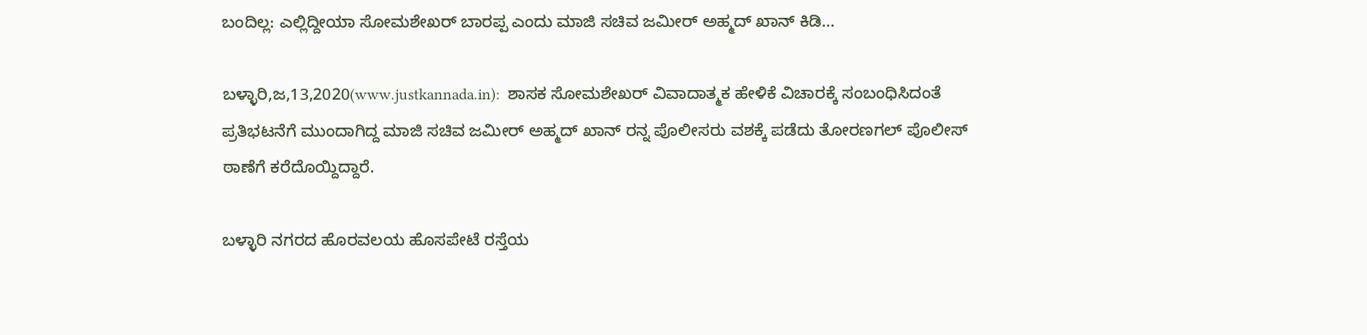ಬಂದಿಲ್ಲ: ಎಲ್ಲಿದ್ದೀಯಾ ಸೋಮಶೇಖರ್ ಬಾರಪ್ಪ ಎಂದು ಮಾಜಿ ಸಚಿವ ಜಮೀರ್ ಅಹ್ಮದ್ ಖಾನ್ ಕಿಡಿ…

ಬಳ್ಳಾರಿ,ಜ,13,2020(www.justkannada.in):  ಶಾಸಕ ಸೋಮಶೇಖರ್ ವಿವಾದಾತ್ಮಕ ಹೇಳಿಕೆ ವಿಚಾರಕ್ಕೆ ಸಂಬಂಧಿಸಿದಂತೆ ಪ್ರತಿಭಟನೆಗೆ ಮುಂದಾಗಿದ್ದ ಮಾಜಿ ಸಚಿವ ಜಮೀರ್ ಅಹ್ಮದ್ ಖಾನ್ ರನ್ನ ಪೊಲೀಸರು ವಶಕ್ಕೆ ಪಡೆದು ತೋರಣಗಲ್ ಪೊಲೀಸ್ ಠಾಣೆಗೆ ಕರೆದೊಯ್ದಿದ್ದಾರೆ.

ಬಳ್ಳಾರಿ ನಗರದ ಹೊರವಲಯ ಹೊಸಪೇಟೆ ರಸ್ತೆಯ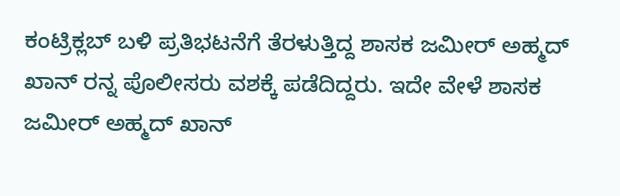ಕಂಟ್ರಿಕ್ಲಬ್ ಬಳಿ ಪ್ರತಿಭಟನೆಗೆ ತೆರಳುತ್ತಿದ್ದ ಶಾಸಕ ಜಮೀರ್ ಅಹ್ಮದ್ ಖಾನ್ ರನ್ನ ಪೊಲೀಸರು ವಶಕ್ಕೆ ಪಡೆದಿದ್ದರು. ಇದೇ ವೇಳೆ ಶಾಸಕ ಜಮೀರ್ ಅಹ್ಮದ್ ಖಾನ್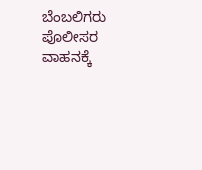ಬೆಂಬಲಿಗರು ಪೊಲೀಸರ ವಾಹನಕ್ಕೆ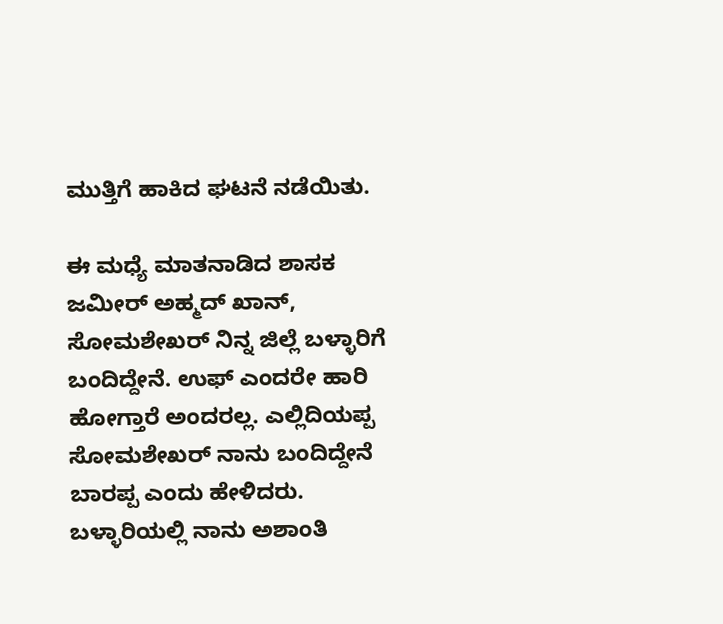ಮುತ್ತಿಗೆ ಹಾಕಿದ ಘಟನೆ ನಡೆಯಿತು.

ಈ ಮಧ್ಯೆ ಮಾತನಾಡಿದ ಶಾಸಕ ಜಮೀರ್ ಅಹ್ಮದ್ ಖಾನ್, ಸೋಮಶೇಖರ್ ನಿನ್ನ ಜಿಲ್ಲೆ ಬಳ್ಳಾರಿಗೆ ಬಂದಿದ್ದೇನೆ. ಉಫ್ ಎಂದರೇ ಹಾರಿ ಹೋಗ್ತಾರೆ ಅಂದರಲ್ಲ. ಎಲ್ಲಿದಿಯಪ್ಪ ಸೋಮಶೇಖರ್ ನಾನು ಬಂದಿದ್ದೇನೆ ಬಾರಪ್ಪ ಎಂದು ಹೇಳಿದರು. ಬಳ್ಳಾರಿಯಲ್ಲಿ ನಾನು ಅಶಾಂತಿ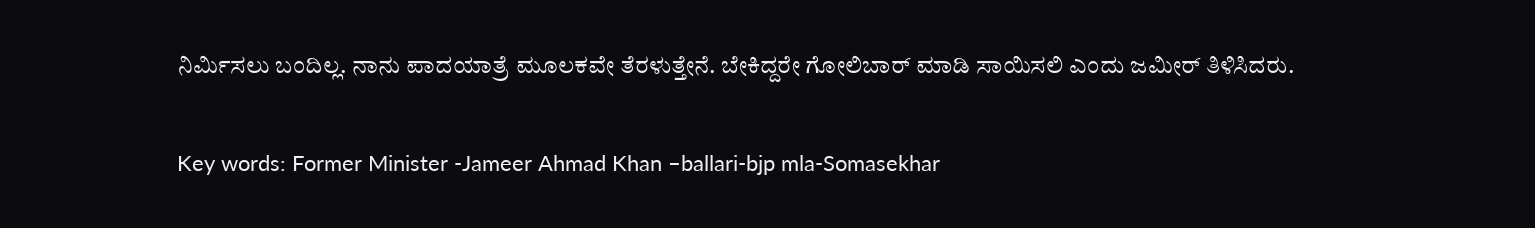ನಿರ್ಮಿಸಲು ಬಂದಿಲ್ಲ. ನಾನು ಪಾದಯಾತ್ರೆ ಮೂಲಕವೇ ತೆರಳುತ್ತೇನೆ. ಬೇಕಿದ್ದರೇ ಗೋಲಿಬಾರ್ ಮಾಡಿ ಸಾಯಿಸಲಿ ಎಂದು ಜಮೀರ್ ತಿಳಿಸಿದರು.

Key words: Former Minister -Jameer Ahmad Khan –ballari-bjp mla-Somasekhar